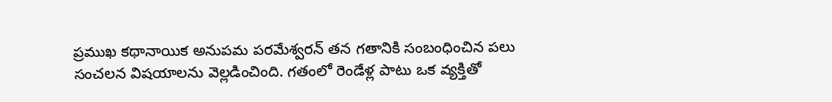ప్రముఖ కథానాయిక అనుపమ పరమేశ్వరన్ తన గతానికి సంబంధించిన పలు సంచలన విషయాలను వెల్లడించింది. గతంలో రెండేళ్ల పాటు ఒక వ్యక్తితో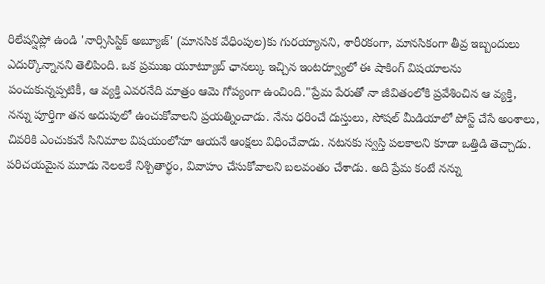రిలేషన్షిప్లో ఉండి 'నార్సిసిస్టిక్ అబ్యూజ్' (మానసిక వేధింపుల)కు గురయ్యానని, శారీరకంగా, మానసికంగా తీవ్ర ఇబ్బందులు ఎదుర్కొన్నానని తెలిపింది. ఒక ప్రముఖ యూట్యూబ్ ఛానల్కు ఇచ్చిన ఇంటర్వ్యూలో ఈ షాకింగ్ విషయాలను పంచుకున్నప్పటికీ, ఆ వ్యక్తి ఎవరనేది మాత్రం ఆమె గోప్యంగా ఉంచింది."ప్రేమ పేరుతో నా జీవితంలోకి ప్రవేశించిన ఆ వ్యక్తి, నన్ను పూర్తిగా తన అదుపులో ఉంచుకోవాలని ప్రయత్నించాడు. నేను ధరించే దుస్తులు, సోషల్ మీడియాలో పోస్ట్ చేసే అంశాలు, చివరికి ఎంచుకునే సినిమాల విషయంలోనూ ఆయనే ఆంక్షలు విధించేవాడు. నటనకు స్వస్తి పలకాలని కూడా ఒత్తిడి తెచ్చాడు. పరిచయమైన మూడు నెలలకే నిశ్చితార్థం, వివాహం చేసుకోవాలని బలవంతం చేశాడు. అది ప్రేమ కంటే నన్ను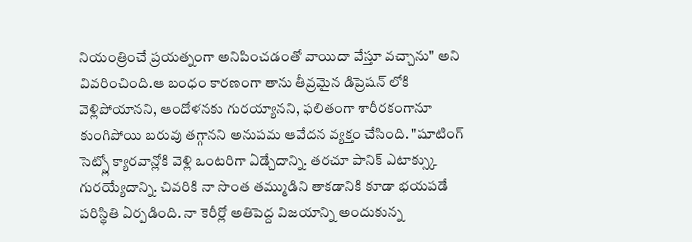నియంత్రించే ప్రయత్నంగా అనిపించడంతో వాయిదా వేస్తూ వచ్చాను" అని వివరించింది.ఆ బంధం కారణంగా తాను తీవ్రమైన డిప్రెషన్ లోకి వెళ్లిపోయానని, ఆందోళనకు గురయ్యానని, ఫలితంగా శారీరకంగానూ కుంగిపోయి బరువు తగ్గానని అనుపమ ఆవేదన వ్యక్తం చేసింది. "షూటింగ్ సెట్స్లో క్యారవాన్లోకి వెళ్లి ఒంటరిగా ఏడ్చేదాన్ని. తరచూ పానిక్ ఎటాక్స్కు గురయ్యేదాన్ని. చివరికి నా సొంత తమ్ముడిని తాకడానికి కూడా భయపడే పరిస్థితి ఏర్పడింది. నా కెరీర్లో అతిపెద్ద విజయాన్ని అందుకున్న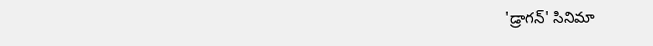'డ్రాగన్' సినిమా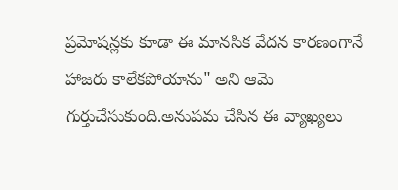ప్రమోషన్లకు కూడా ఈ మానసిక వేదన కారణంగానే హాజరు కాలేకపోయాను" అని ఆమె గుర్తుచేసుకుంది.అనుపమ చేసిన ఈ వ్యాఖ్యలు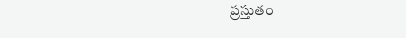ప్రస్తుతం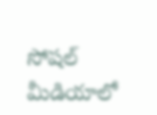సోషల్ మీడియాలో